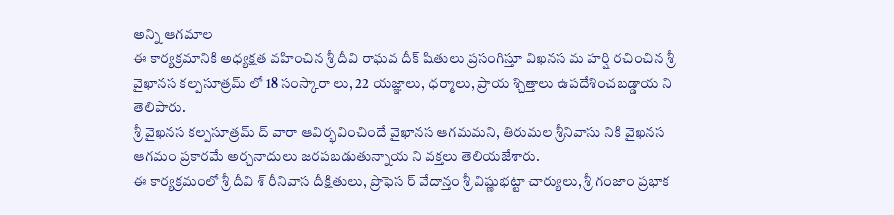అన్ని ఆగమాల
ఈ కార్యక్రమానికి అధ్యక్షత వహించిన శ్రీ దీవి రాఘవ దీక్ షితులు ప్రసంగిస్తూ విఖనస మ హర్షి రచించిన శ్రీ వైఖానస కల్పసూత్రమ్ లో 18 సంస్కారా లు, 22 యజ్ఞాలు, ధర్మాలు, ప్రాయ శ్చిత్తాలు ఉపదేశించబడ్డాయ ని తెలిపారు.
శ్రీ వైఖనస కల్పసూత్రమ్ ద్ వారా ఆవిర్భవించిందే వైఖానస ఆగమమని, తిరుమల శ్రీనివాసు నికి వైఖనస ఆగమం ప్రకారమే అర్చనాదులు జరపబడుతున్నాయ ని వక్తలు తెలియజేశారు.
ఈ కార్యక్రమంలో శ్రీ దీవి శ్ రీనివాస దీక్షితులు, ప్రొఫెస ర్ వేదాన్తం శ్రీ విష్ణుభట్టా చార్యులు, శ్రీ గంజాం ప్రభాక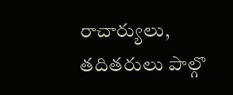రాచార్యులు, తదితరులు పాల్గొ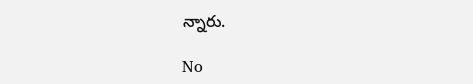న్నారు.

No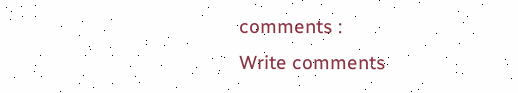comments :
Write comments